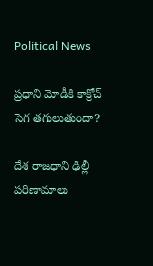Political News

ప్రధాని మోడీకి కాక్రోచ్ సెగ తగులుతుందా?

దేశ రాజ‌ధాని ఢిల్లీ ప‌రిణామాలు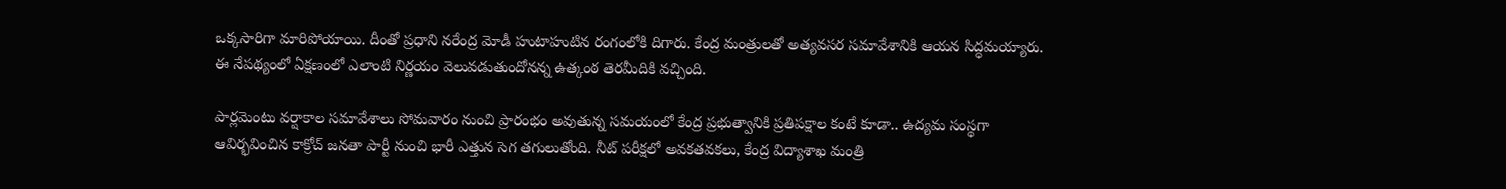ఒక్క‌సారిగా మారిపోయాయి. దీంతో ప్ర‌ధాని న‌రేంద్ర మోడీ హుటాహుటిన రంగంలోకి దిగారు. కేంద్ర మంత్రుల‌తో అత్య‌వ‌స‌ర స‌మావేశానికి ఆయ‌న సిద్ధ‌మ‌య్యారు. ఈ నేప‌థ్యంలో ఏక్ష‌ణంలో ఎలాంటి నిర్ణ‌యం వెలువ‌డుతుందోనన్న ఉత్కంఠ తెర‌మీదికి వ‌చ్చింది.

పార్ల‌మెంటు వ‌ర్షాకాల స‌మావేశాలు సోమ‌వారం నుంచి ప్రారంభం అవుతున్న స‌మ‌యంలో కేంద్ర ప్ర‌భుత్వానికి ప్ర‌తిప‌క్షాల కంటే కూడా.. ఉద్య‌మ సంస్థ‌గా ఆవిర్భ‌వించిన‌ కాక్రోచ్ జ‌న‌తా పార్టీ నుంచి భారీ ఎత్తున సెగ త‌గులుతోంది. నీట్ ప‌రీక్ష‌లో అవ‌క‌త‌వ‌క‌లు, కేంద్ర విద్యాశాఖ మంత్రి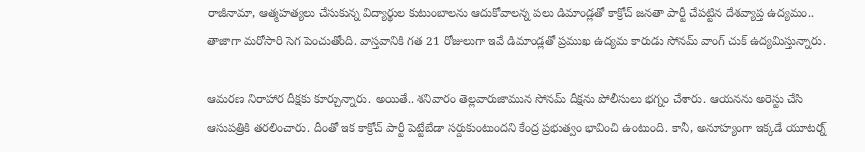రాజీనామా, ఆత్మ‌హ‌త్య‌లు చేసుకున్న విద్యార్థుల కుటుంబాల‌ను ఆదుకోవాల‌న్న ప‌లు డిమాండ్ల‌తో కాక్రోచ్ జ‌న‌తా పార్టీ చేప‌ట్టిన దేశ‌వ్యాప్త ఉద్య‌మం.. తాజాగా మ‌రోసారి సెగ పెంచుతోంది. వాస్త‌వానికి గ‌త 21 రోజులుగా ఇవే డిమాండ్ల‌తో ప్ర‌ముఖ ఉద్య‌మ కారుడు సోన‌మ్ వాంగ్ చుక్ ఉద్య‌మిస్తున్నారు.

ఆమ‌ర‌ణ నిరాహార దీక్ష‌కు కూర్చున్నారు. అయితే.. శ‌నివారం తెల్ల‌వారుజామున సోన‌మ్ దీక్ష‌ను పోలీసులు భ‌గ్నం చేశారు. ఆయ‌న‌ను అరెస్టు చేసి ఆసుప‌త్రికి త‌ర‌లించారు. దీంతో ఇక కాక్రోచ్ పార్టీ పెట్టేబేడా స‌ర్దుకుంటుంద‌ని కేంద్ర ప్ర‌భుత్వం భావించి ఉంటుంది. కానీ, అనూహ్యంగా ఇక్క‌డే యూట‌ర్న్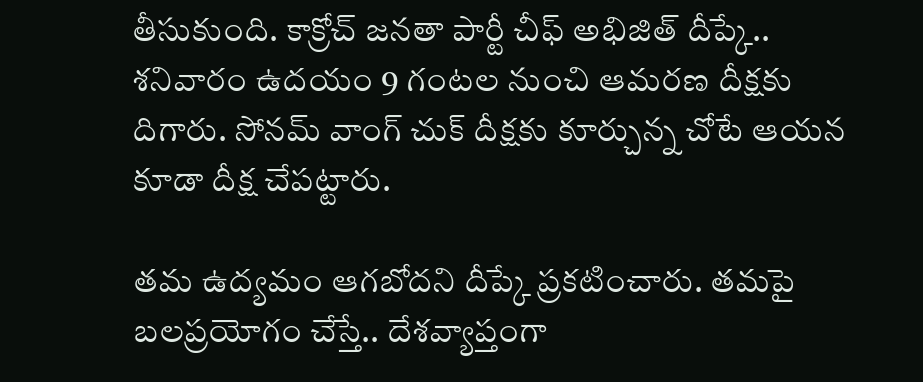తీసుకుంది. కాక్రోచ్ జ‌న‌తా పార్టీ చీఫ్ అభిజిత్ దీప్కే.. శనివారం ఉద‌యం 9 గంట‌ల నుంచి ఆమ‌ర‌ణ దీక్ష‌కు దిగారు. సోన‌మ్ వాంగ్ చుక్ దీక్ష‌కు కూర్చున్న చోటే ఆయ‌న కూడా దీక్ష చేప‌ట్టారు.

త‌మ ఉద్య‌మం ఆగ‌బోద‌ని దీప్కే ప్ర‌క‌టించారు. త‌మ‌పై బ‌ల‌ప్ర‌యోగం చేస్తే.. దేశ‌వ్యాప్తంగా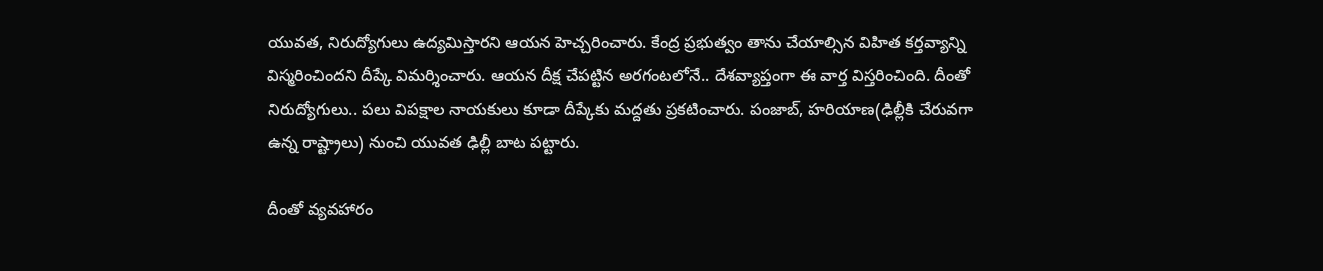యువ‌త‌, నిరుద్యోగులు ఉద్య‌మిస్తార‌ని ఆయ‌న హెచ్చ‌రించారు. కేంద్ర ప్ర‌భుత్వం తాను చేయాల్సిన విహిత క‌ర్త‌వ్యాన్ని విస్మ‌రించింద‌ని దీప్కే విమ‌ర్శించారు. ఆయ‌న దీక్ష చేప‌ట్టిన అర‌గంట‌లోనే.. దేశ‌వ్యాప్తంగా ఈ వార్త విస్త‌రించింది. దీంతో నిరుద్యోగులు.. ప‌లు విప‌క్షాల నాయకులు కూడా దీప్కేకు మ‌ద్ద‌తు ప్ర‌క‌టించారు. పంజాబ్‌, హ‌రియాణ‌(ఢిల్లీకి చేరువగా ఉన్న రాష్ట్రాలు) నుంచి యువ‌త ఢిల్లీ బాట ప‌ట్టారు.

దీంతో వ్య‌వ‌హారం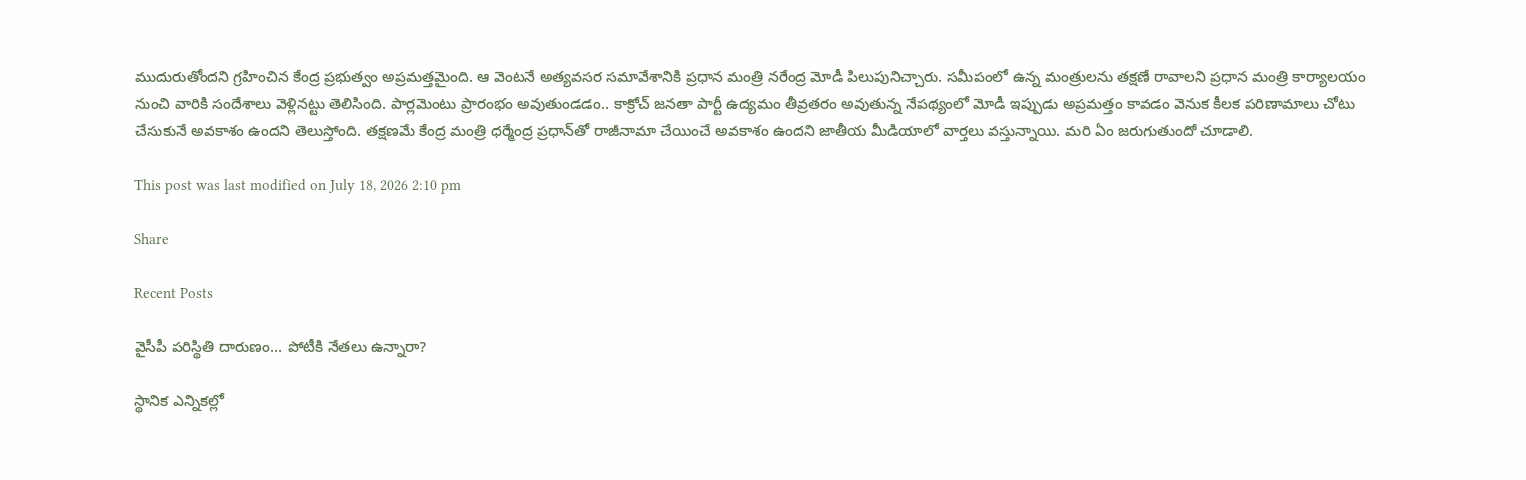ముదురుతోంద‌ని గ్ర‌హించిన కేంద్ర ప్ర‌భుత్వం అప్ర‌మ‌త్త‌మైంది. ఆ వెంట‌నే అత్యవ‌సర స‌మావేశానికి ప్ర‌ధాన మంత్రి న‌రేంద్ర మోడీ పిలుపునిచ్చారు. స‌మీపంలో ఉన్న మంత్రుల‌ను త‌క్ష‌ణే రావాల‌ని ప్ర‌ధాన మంత్రి కార్యాల‌యం నుంచి వారికి సందేశాలు వెళ్లిన‌ట్టు తెలిసింది. పార్ల‌మెంటు ప్రారంభం అవుతుండ‌డం.. కాక్రోచ్ జ‌న‌తా పార్టీ ఉద్య‌మం తీవ్ర‌త‌రం అవుతున్న నేప‌థ్యంలో మోడీ ఇప్పుడు అప్ర‌మ‌త్తం కావ‌డం వెనుక కీల‌క ప‌రిణామాలు చోటు చేసుకునే అవ‌కాశం ఉంద‌ని తెలుస్తోంది. త‌క్ష‌ణమే కేంద్ర మంత్రి ధ‌ర్మేంద్ర ప్ర‌ధాన్‌తో రాజీనామా చేయించే అవ‌కాశం ఉంద‌ని జాతీయ మీడియాలో వార్తలు వ‌స్తున్నాయి. మ‌రి ఏం జ‌రుగుతుందో చూడాలి.

This post was last modified on July 18, 2026 2:10 pm

Share

Recent Posts

వైసీపీ ప‌రిస్థితి దారుణం… పోటీకి నేతలు ఉన్నారా?

స్థానిక ఎన్నిక‌ల్లో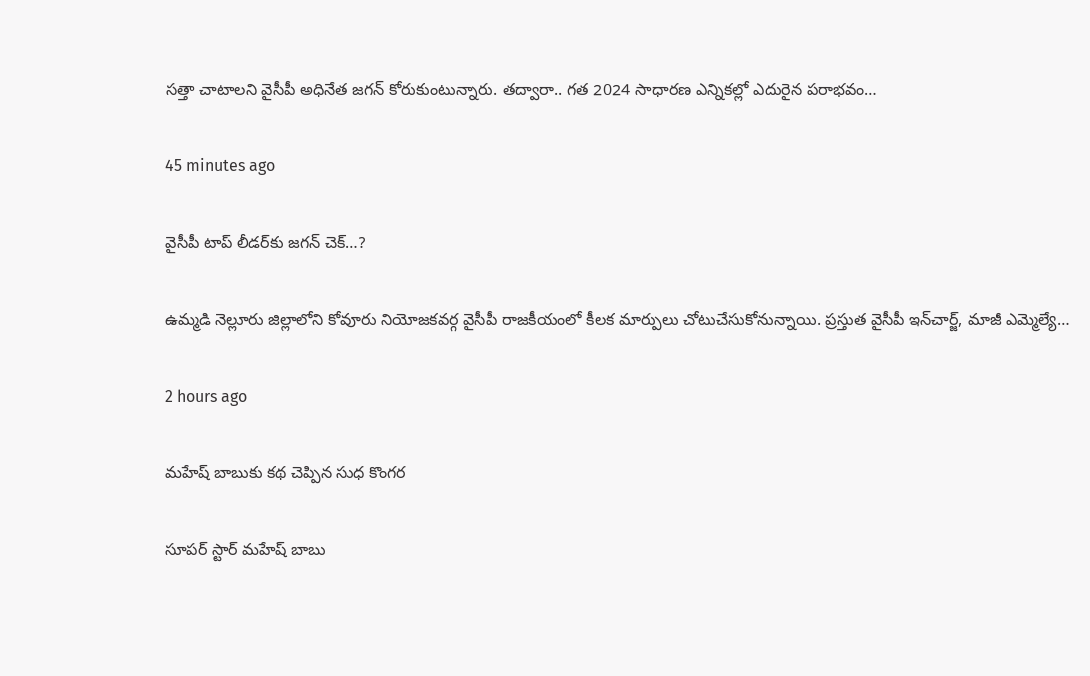స‌త్తా చాటాల‌ని వైసీపీ అధినేత జ‌గ‌న్ కోరుకుంటున్నారు. త‌ద్వారా.. గ‌త 2024 సాధార‌ణ ఎన్నిక‌ల్లో ఎదురైన ప‌రాభ‌వం…

45 minutes ago

వైసీపీ టాప్ లీడ‌ర్‌కు జ‌గ‌న్ చెక్‌…?

ఉమ్మడి నెల్లూరు జిల్లాలోని కోవూరు నియోజకవర్గ వైసీపీ రాజకీయంలో కీలక మార్పులు చోటుచేసుకోనున్నాయి. ప్రస్తుత వైసీపీ ఇన్‌చార్జ్, మాజీ ఎమ్మెల్యే…

2 hours ago

మ‌హేష్ బాబుకు క‌థ చెప్పిన సుధ కొంగ‌ర‌

సూప‌ర్ స్టార్ మ‌హేష్ బాబు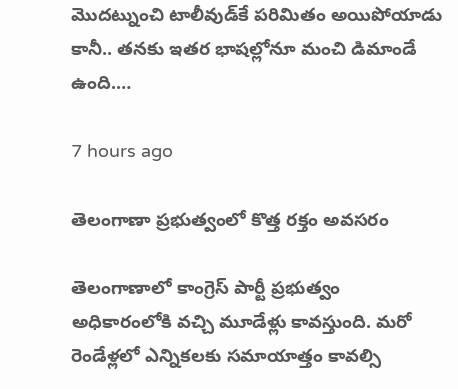మొద‌ట్నుంచి టాలీవుడ్‌కే ప‌రిమితం అయిపోయాడు కానీ.. త‌న‌కు ఇత‌ర భాష‌ల్లోనూ మంచి డిమాండే ఉంది.…

7 hours ago

తెలంగాణా ప్రభుత్వంలో కొత్త రక్తం అవసరం

తెలంగాణాలో కాంగ్రెస్ పార్టీ ప్రభుత్వం అధికారంలోకి వచ్చి మూడేళ్లు కావస్తుంది. మరో రెండేళ్లలో ఎన్నికలకు సమాయాత్తం కావల్సి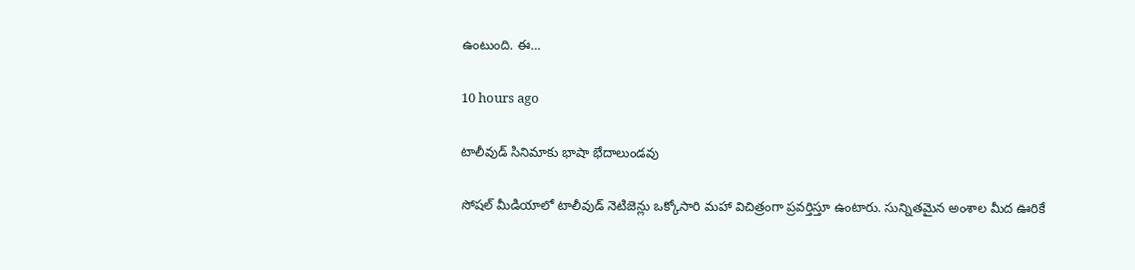ఉంటుంది. ఈ…

10 hours ago

టాలీవుడ్ సినిమాకు భాషా భేదాలుండవు

సోషల్ మీడియాలో టాలీవుడ్ నెటిజెన్లు ఒక్కోసారి మహా విచిత్రంగా ప్రవర్తిస్తూ ఉంటారు. సున్నితమైన అంశాల మీద ఊరికే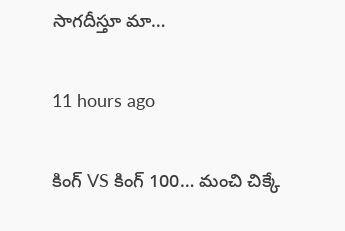సాగదీస్తూ మా…

11 hours ago

కింగ్ VS కింగ్ 100… మంచి చిక్కే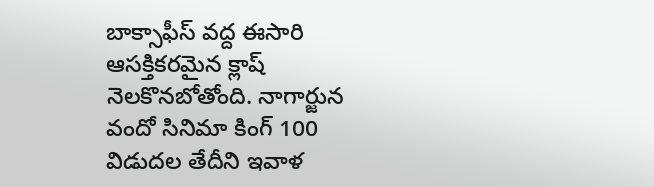బాక్సాఫీస్ వద్ద ఈసారి ఆసక్తికరమైన క్లాష్ నెలకొనబోతోంది. నాగార్జున వందో సినిమా కింగ్ 100 విడుదల తేదీని ఇవాళ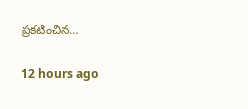ప్రకటించిన…

12 hours ago